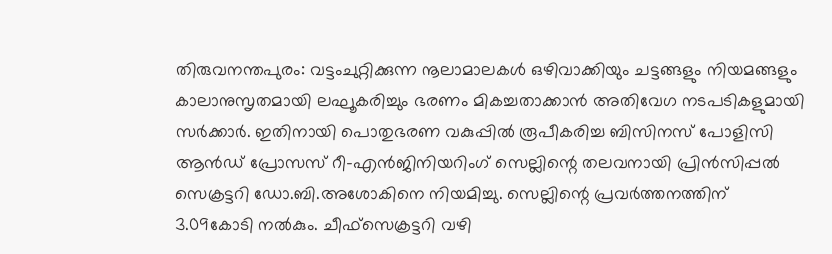തിരുവനന്തപുരം: വട്ടംചുറ്റിക്കുന്ന നൂലാമാലകൾ ഒഴിവാക്കിയും ചട്ടങ്ങളും നിയമങ്ങളും കാലാനുസൃതമായി ലഘൂകരിച്ചും ഭരണം മികച്ചതാക്കാൻ അതിവേഗ നടപടികളുമായി സർക്കാർ. ഇതിനായി പൊതുഭരണ വകുപ്പിൽ രൂപീകരിച്ച ബിസിനസ് പോളിസി ആൻഡ് പ്രോസസ് റീ-എൻജിനിയറിംഗ് സെല്ലിന്റെ തലവനായി പ്രിൻസിപ്പൽ സെക്രട്ടറി ഡോ.ബി.അശോകിനെ നിയമിച്ചു. സെല്ലിന്റെ പ്രവർത്തനത്തിന് 3.09കോടി നൽകും. ചീഫ്സെക്രട്ടറി വഴി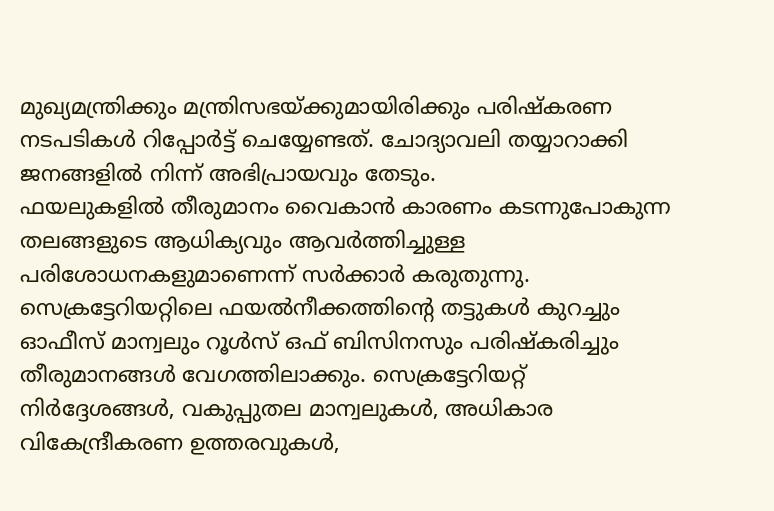മുഖ്യമന്ത്രിക്കും മന്ത്രിസഭയ്ക്കുമായിരിക്കും പരിഷ്കരണ നടപടികൾ റിപ്പോർട്ട് ചെയ്യേണ്ടത്. ചോദ്യാവലി തയ്യാറാക്കി ജനങ്ങളിൽ നിന്ന് അഭിപ്രായവും തേടും.
ഫയലുകളിൽ തീരുമാനം വൈകാൻ കാരണം കടന്നുപോകുന്ന തലങ്ങളുടെ ആധിക്യവും ആവർത്തിച്ചുള്ള പരിശോധനകളുമാണെന്ന് സർക്കാർ കരുതുന്നു. സെക്രട്ടേറിയറ്റിലെ ഫയൽനീക്കത്തിന്റെ തട്ടുകൾ കുറച്ചും ഓഫീസ് മാന്വലും റൂൾസ് ഒഫ് ബിസിനസും പരിഷ്കരിച്ചും തീരുമാനങ്ങൾ വേഗത്തിലാക്കും. സെക്രട്ടേറിയറ്റ് നിർദ്ദേശങ്ങൾ, വകുപ്പുതല മാന്വലുകൾ, അധികാര വികേന്ദ്രീകരണ ഉത്തരവുകൾ,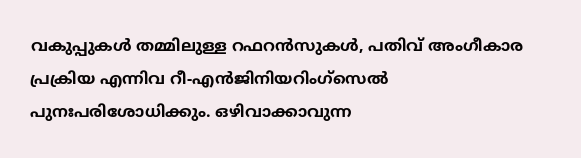വകുപ്പുകൾ തമ്മിലുള്ള റഫറൻസുകൾ, പതിവ് അംഗീകാര പ്രക്രിയ എന്നിവ റീ-എൻജിനിയറിംഗ്സെൽ പുനഃപരിശോധിക്കും. ഒഴിവാക്കാവുന്ന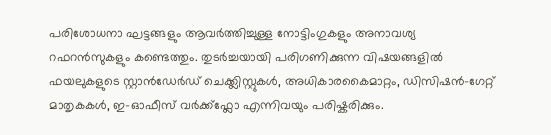പരിശോധനാ ഘട്ടങ്ങളും ആവർത്തിച്ചുള്ള നോട്ടിംഗുകളും അനാവശ്യ റഫറൻസുകളും കണ്ടെത്തും. തുടർച്ചയായി പരിഗണിക്കുന്ന വിഷയങ്ങളിൽ ഫയലുകളുടെ സ്റ്റാൻഡേർഡ് ചെക്ക്ലിസ്റ്റുകൾ, അധികാരകൈമാറ്റം, ഡിസിഷൻ-ഗേറ്റ് മാതൃകകൾ, ഇ-ഓഫീസ് വർക്ക്ഫ്ലോ എന്നിവയും പരിഷ്കരിക്കും.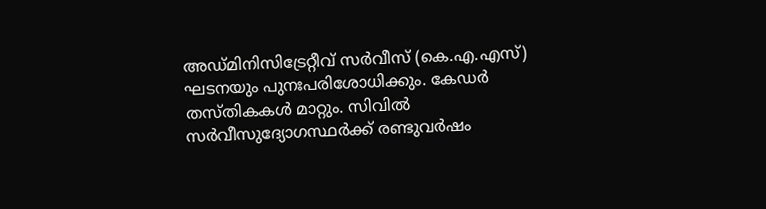അഡ്മിനിസിട്രേറ്റീവ് സർവീസ് (കെ.എ.എസ്) ഘടനയും പുനഃപരിശോധിക്കും. കേഡർ തസ്തികകൾ മാറ്റും. സിവിൽ സർവീസുദ്യോഗസ്ഥർക്ക് രണ്ടുവർഷം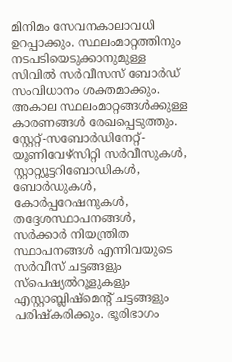മിനിമം സേവനകാലാവധി ഉറപ്പാക്കും. സ്ഥലംമാറ്റത്തിനും നടപടിയെടുക്കാനുമുള്ള സിവിൽ സർവീസസ് ബോർഡ് സംവിധാനം ശക്തമാക്കും. അകാല സ്ഥലംമാറ്റങ്ങൾക്കുള്ള കാരണങ്ങൾ രേഖപ്പെടുത്തും. സ്റ്റേറ്റ്-സബോർഡിനേറ്റ്-യൂണിവേഴ്സിറ്റി സർവീസുകൾ, സ്റ്റാറ്റ്യൂട്ടറിബോഡികൾ, ബോർഡുകൾ, കോർപ്പറേഷനുകൾ, തദ്ദേശസ്ഥാപനങ്ങൾ, സർക്കാർ നിയന്ത്രിത സ്ഥാപനങ്ങൾ എന്നിവയുടെ സർവീസ് ചട്ടങ്ങളും സ്പെഷ്യൽറൂളുകളും എസ്റ്റാബ്ലിഷ്മെന്റ് ചട്ടങ്ങളും പരിഷ്കരിക്കും. ഭൂരിഭാഗം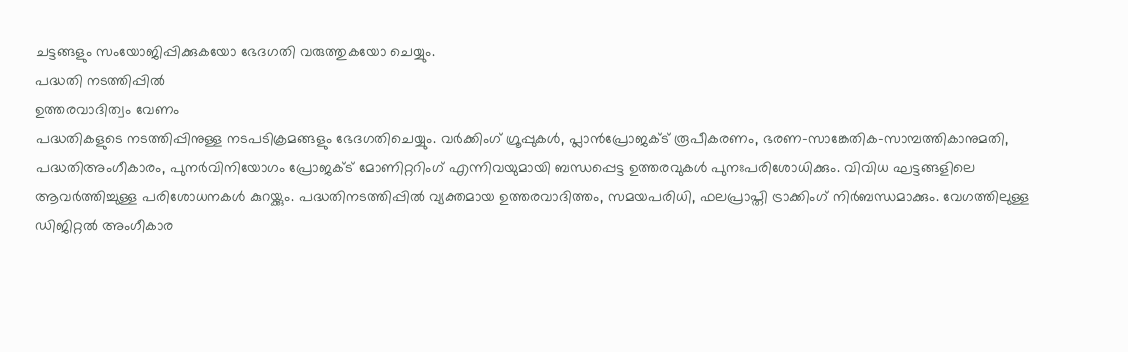ചട്ടങ്ങളും സംയോജിപ്പിക്കുകയോ ഭേദഗതി വരുത്തുകയോ ചെയ്യും.
പദ്ധതി നടത്തിപ്പിൽ
ഉത്തരവാദിത്വം വേണം
പദ്ധതികളുടെ നടത്തിപ്പിനുള്ള നടപടിക്രമങ്ങളും ഭേദഗതിചെയ്യും. വർക്കിംഗ് ഗ്രൂപ്പുകൾ, പ്ലാൻപ്രോജക്ട് രൂപീകരണം, ഭരണ-സാങ്കേതിക-സാമ്പത്തികാനുമതി, പദ്ധതിഅംഗീകാരം, പുനർവിനിയോഗം പ്രോജക്ട് മോണിറ്ററിംഗ് എന്നിവയുമായി ബന്ധപ്പെട്ട ഉത്തരവുകൾ പുനഃപരിശോധിക്കും. വിവിധ ഘട്ടങ്ങളിലെ ആവർത്തിച്ചുള്ള പരിശോധനകൾ കുറയ്ക്കും. പദ്ധതിനടത്തിപ്പിൽ വ്യക്തമായ ഉത്തരവാദിത്തം, സമയപരിധി, ഫലപ്രാപ്തി ട്രാക്കിംഗ് നിർബന്ധമാക്കും. വേഗത്തിലുള്ള ഡിജിറ്റൽ അംഗീകാര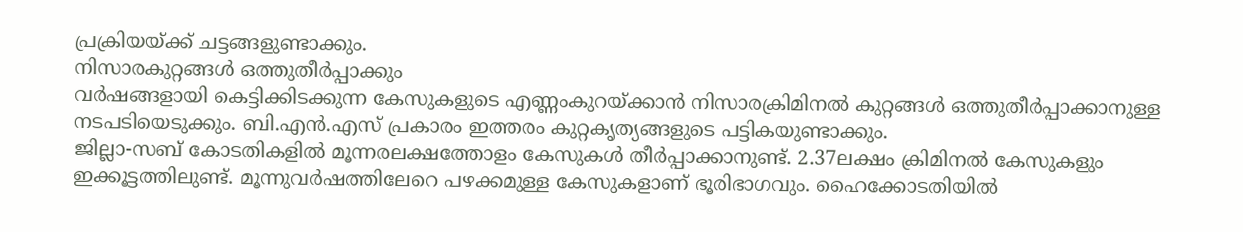പ്രക്രിയയ്ക്ക് ചട്ടങ്ങളുണ്ടാക്കും.
നിസാരകുറ്റങ്ങൾ ഒത്തുതീർപ്പാക്കും
വർഷങ്ങളായി കെട്ടിക്കിടക്കുന്ന കേസുകളുടെ എണ്ണംകുറയ്ക്കാൻ നിസാരക്രിമിനൽ കുറ്റങ്ങൾ ഒത്തുതീർപ്പാക്കാനുള്ള നടപടിയെടുക്കും. ബി.എൻ.എസ് പ്രകാരം ഇത്തരം കുറ്റകൃത്യങ്ങളുടെ പട്ടികയുണ്ടാക്കും.
ജില്ലാ-സബ് കോടതികളിൽ മൂന്നരലക്ഷത്തോളം കേസുകൾ തീർപ്പാക്കാനുണ്ട്. 2.37ലക്ഷം ക്രിമിനൽ കേസുകളും ഇക്കൂട്ടത്തിലുണ്ട്. മൂന്നുവർഷത്തിലേറെ പഴക്കമുള്ള കേസുകളാണ് ഭൂരിഭാഗവും. ഹൈക്കോടതിയിൽ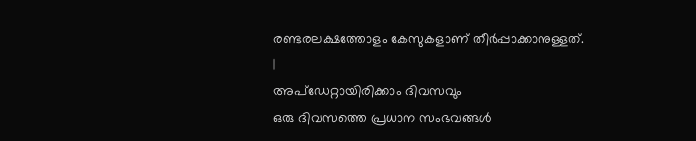രണ്ടരലക്ഷത്തോളം കേസുകളാണ് തീർപ്പാക്കാനുള്ളത്.
|
അപ്ഡേറ്റായിരിക്കാം ദിവസവും
ഒരു ദിവസത്തെ പ്രധാന സംഭവങ്ങൾ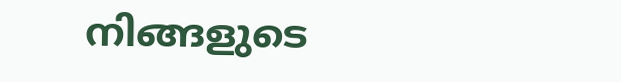നിങ്ങളുടെ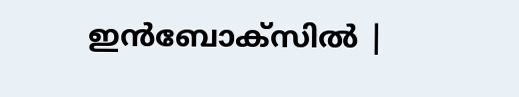ഇൻബോക്സിൽ |